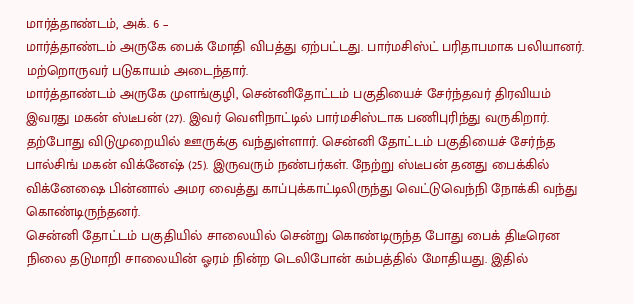மார்த்தாண்டம், அக். 6 –
மார்த்தாண்டம் அருகே பைக் மோதி விபத்து ஏற்பட்டது. பார்மசிஸ்ட் பரிதாபமாக பலியானர். மற்றொருவர் படுகாயம் அடைந்தார்.
மார்த்தாண்டம் அருகே முளங்குழி, சென்னிதோட்டம் பகுதியைச் சேர்ந்தவர் திரவியம் இவரது மகன் ஸ்டீபன் (27). இவர் வெளிநாட்டில் பார்மசிஸ்டாக பணிபுரிந்து வருகிறார்.
தற்போது விடுமுறையில் ஊருக்கு வந்துள்ளார். சென்னி தோட்டம் பகுதியைச் சேர்ந்த பால்சிங் மகன் விக்னேஷ் (25). இருவரும் நண்பர்கள். நேற்று ஸ்டீபன் தனது பைக்கில் விக்னேஷை பின்னால் அமர வைத்து காப்புக்காட்டிலிருந்து வெட்டுவெந்நி நோக்கி வந்து கொண்டிருந்தனர்.
சென்னி தோட்டம் பகுதியில் சாலையில் சென்று கொண்டிருந்த போது பைக் திடீரென நிலை தடுமாறி சாலையின் ஓரம் நின்ற டெலிபோன் கம்பத்தில் மோதியது. இதில்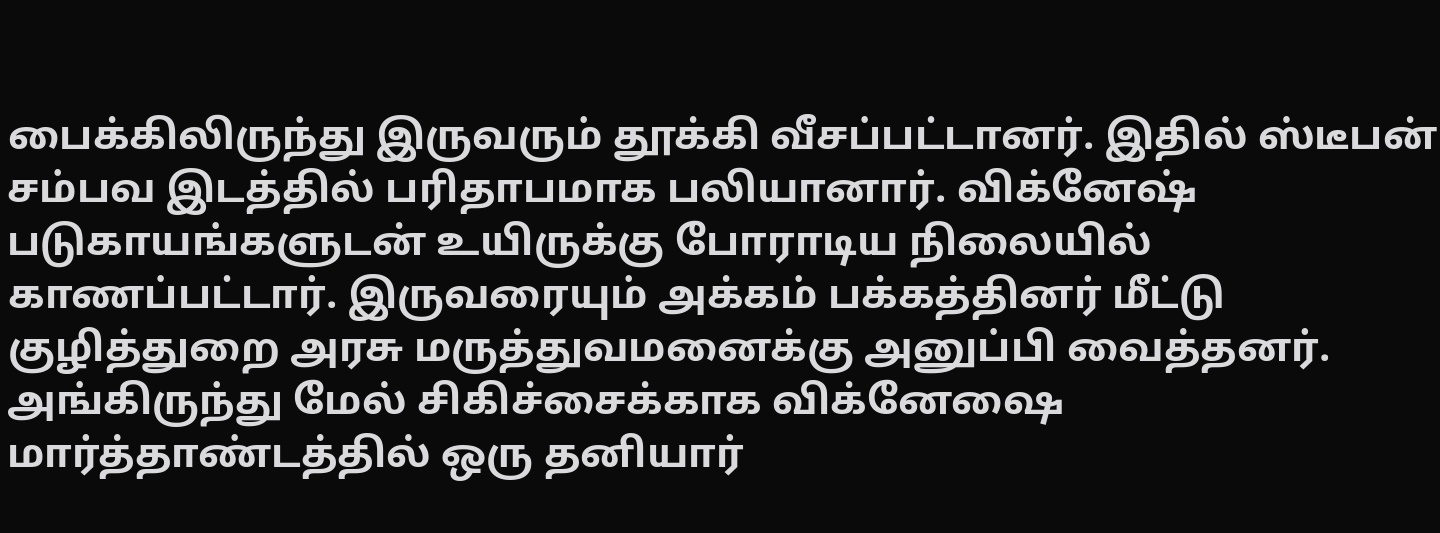பைக்கிலிருந்து இருவரும் தூக்கி வீசப்பட்டானர். இதில் ஸ்டீபன் சம்பவ இடத்தில் பரிதாபமாக பலியானார். விக்னேஷ் படுகாயங்களுடன் உயிருக்கு போராடிய நிலையில் காணப்பட்டார். இருவரையும் அக்கம் பக்கத்தினர் மீட்டு குழித்துறை அரசு மருத்துவமனைக்கு அனுப்பி வைத்தனர்.
அங்கிருந்து மேல் சிகிச்சைக்காக விக்னேஷை மார்த்தாண்டத்தில் ஒரு தனியார்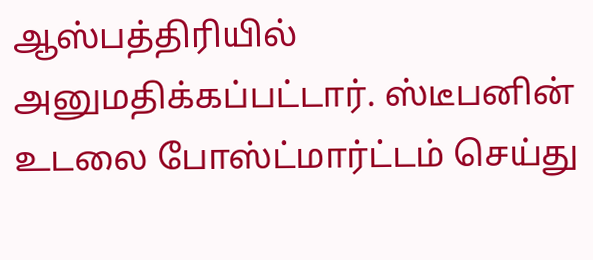ஆஸ்பத்திரியில் அனுமதிக்கப்பட்டார். ஸ்டீபனின் உடலை போஸ்ட்மார்ட்டம் செய்து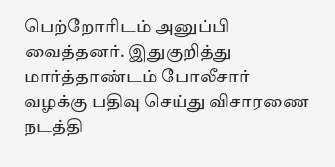பெற்றோரிடம் அனுப்பி வைத்தனர். இதுகுறித்து மார்த்தாண்டம் போலீசார் வழக்கு பதிவு செய்து விசாரணை நடத்தி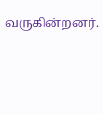வருகின்றனர்.